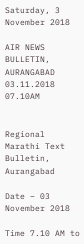Saturday, 3 November 2018

AIR NEWS BULLETIN, AURANGABAD 03.11.2018 07.10AM


Regional Marathi Text Bulletin, Aurangabad

Date – 03  November 2018

Time 7.10 AM to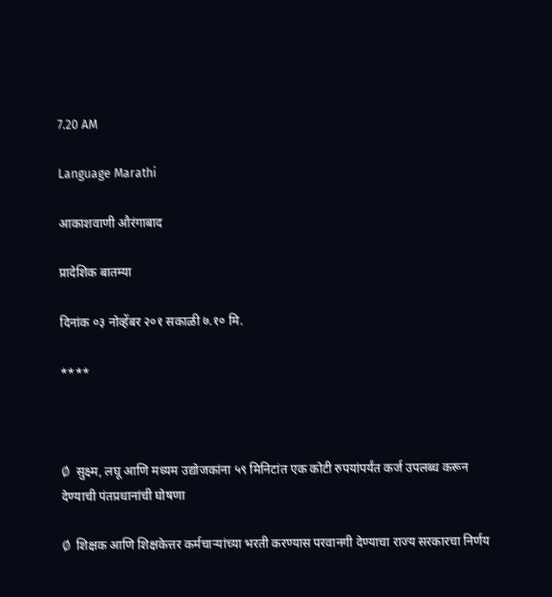7.20 AM

Language Marathi

आकाशवाणी औरंगाबाद

प्रादेशिक बातम्या

दिनांक ०३ नोव्हेंबर २०१ सकाळी ७.१० मि.

****



Ø  सुक्ष्म, लघू आणि मध्यम उद्योजकांना ५९ मिनिटांत एक कोटी रुपयांपर्यंत कर्ज उपलब्ध करून देण्याची पंतप्रधानांची घोषणा

Ø  शिक्षक आणि शिक्षकेत्तर कर्मचाऱ्यांच्या भरती करण्यास परवानगी देण्याचा राज्य सरकारचा निर्णय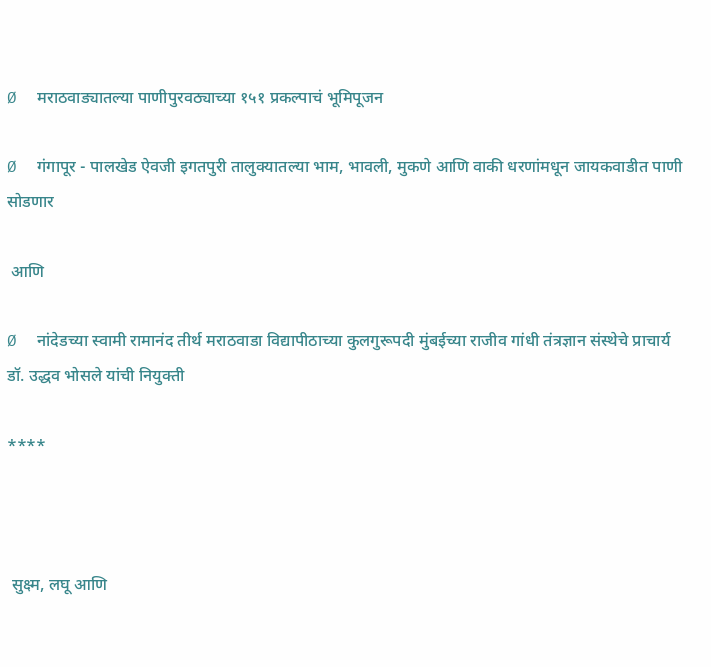Ø  मराठवाड्यातल्या पाणीपुरवठ्याच्या १५१ प्रकल्पाचं भूमिपूजन

Ø  गंगापूर - पालखेड ऐवजी इगतपुरी तालुक्यातल्या भाम, भावली, मुकणे आणि वाकी धरणांमधून जायकवाडीत पाणी सोडणार

 आणि

Ø  नांदेडच्या स्वामी रामानंद तीर्थ मराठवाडा विद्यापीठाच्या कुलगुरूपदी मुंबईच्या राजीव गांधी तंत्रज्ञान संस्थेचे प्राचार्य डॉ. उद्धव भोसले यांची नियुक्ती

****



 सुक्ष्म, लघू आणि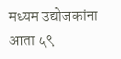मध्यम उद्योजकांना आता ५९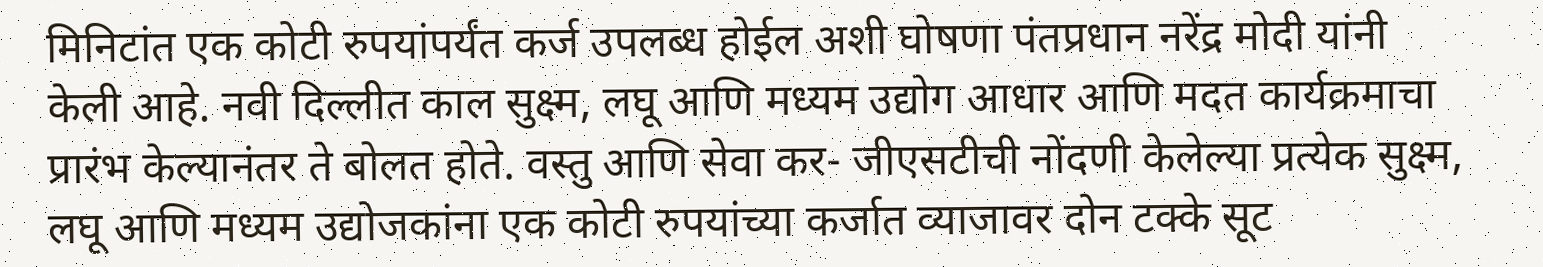मिनिटांत एक कोटी रुपयांपर्यंत कर्ज उपलब्ध होईल अशी घोषणा पंतप्रधान नरेंद्र मोदी यांनी केली आहे. नवी दिल्लीत काल सुक्ष्म, लघू आणि मध्यम उद्योग आधार आणि मदत कार्यक्रमाचा प्रारंभ केल्यानंतर ते बोलत होते. वस्तु आणि सेवा कर- जीएसटीची नोंदणी केलेल्या प्रत्येक सुक्ष्म, लघू आणि मध्यम उद्योजकांना एक कोटी रुपयांच्या कर्जात व्याजावर दोन टक्के सूट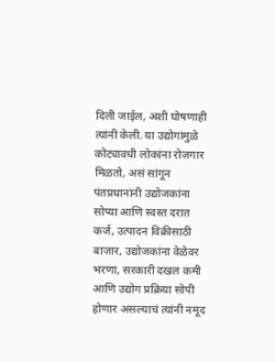दिली जाईल, अशी घोषणाही त्यांनी केली. या उद्योगांमुळे कोट्यावधी लोकांना रोजगार मिळतो, असं सांगून पंतप्रधानांनी उद्योजकांना सोप्या आणि स्वस्त दरात कर्ज, उत्पादन विक्रीसाठी बाजार, उद्योजकांना वेळेवर भरणा, सरकारी दखल कमी आणि उद्योग प्रक्रिया सोपी होणार असल्याचं त्यांनी नमूद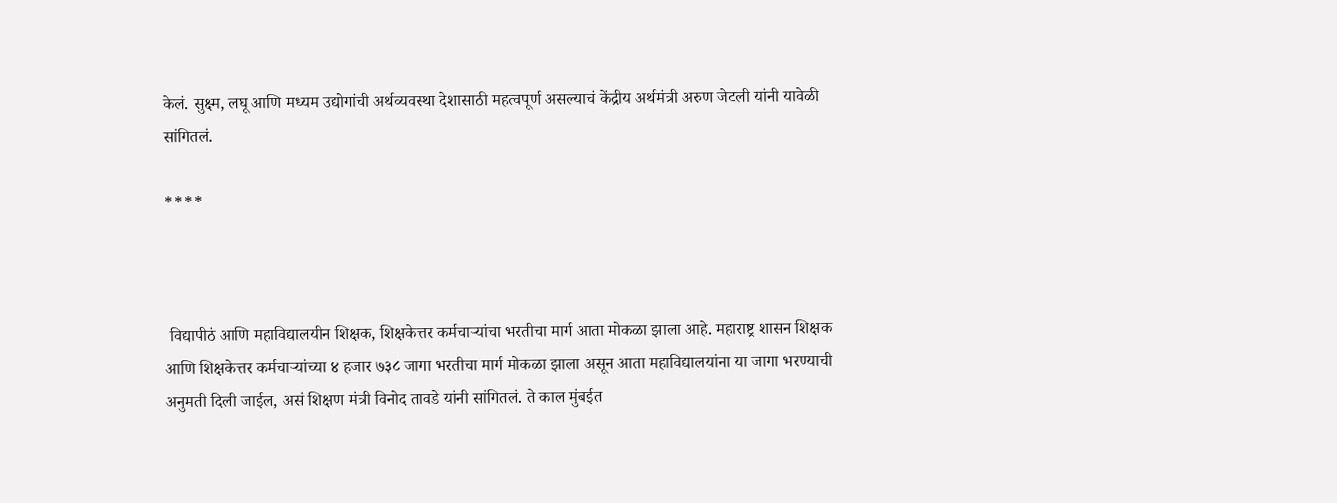केलं. सुक्ष्म, लघू आणि मध्यम उद्योगांची अर्थव्यवस्था देशासाठी महत्वपूर्ण असल्याचं केंद्रीय अर्थमंत्री अरुण जेटली यांनी यावेळी सांगितलं.

****



 विद्यापीठं आणि महाविद्यालयीन शिक्षक, शिक्षकेत्तर कर्मचाऱ्यांचा भरतीचा मार्ग आता मोकळा झाला आहे. महाराष्ट्र शासन ‍शिक्षक आणि शिक्षकेत्तर कर्मचाऱ्यांच्या ४ हजार ७३८ जागा भरतीचा मार्ग मोकळा झाला असून आता महाविद्यालयांना या जागा भरण्याची अनुमती दिली जाईल, असं शिक्षण मंत्री विनोद तावडे यांनी सांगितलं. ते काल मुंबईत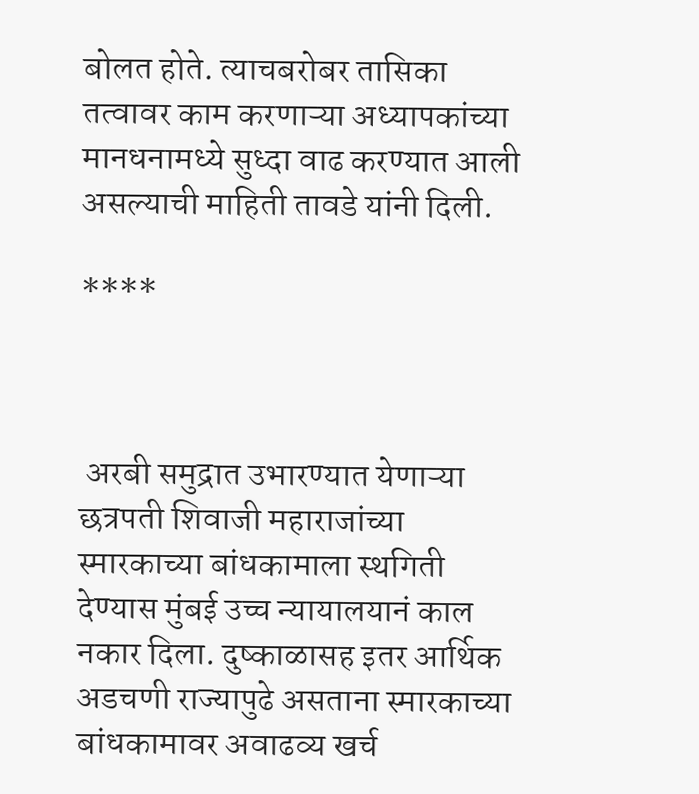बोलत होते. त्याचबरोबर तासिका तत्वावर काम करणाऱ्या अध्यापकांच्या मानधनामध्ये सुध्दा वाढ करण्यात आली असल्याची माहिती तावडे यांनी दिली.

****



 अरबी समुद्रात उभारण्यात येणाऱ्या छत्रपती शिवाजी महाराजांच्या स्मारकाच्या बांधकामाला स्थगिती देण्यास मुंबई उच्च न्यायालयानं काल नकार दिला. दुष्काळासह इतर आर्थिक अडचणी राज्यापुढे असताना स्मारकाच्या बांधकामावर अवाढव्य खर्च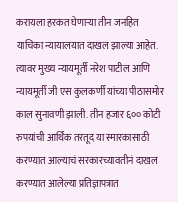करायला हरकत घेणाऱ्या तीन जनहित याचिका न्यायालयात दाखल झाल्या आहेत. त्यावर मुख्य न्यायमूर्ती नरेश पाटील आणि न्यायमूर्ती जी एस कुलकर्णी यांच्या पीठासमोर काल सुनावणी झाली. तीन हजार ६०० कोटी रुपयांची आर्थिक तरतूद या स्मारकासाठी करण्यात आल्याचं सरकारच्यावतीनं दाखल करण्यात आलेल्या प्रतिज्ञापत्रात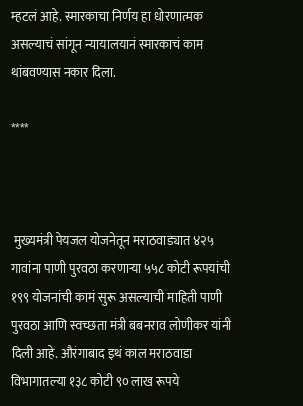म्हटलं आहे. स्मारकाचा निर्णय हा धोरणात्मक असल्याचं सांगून न्यायालयानं स्मारकाचं काम थांबवण्यास नकार दिला.

****



 मुख्यमंत्री पेयजल योजनेतून मराठवाड्यात ४२५ गावांना पाणी पुरवठा करणाऱ्या ५५८ कोटी रूपयांची १९९ योजनांची कामं सुरू असल्याची माहिती पाणी पुरवठा आणि स्वच्छता मंत्री बबनराव लोणीकर यांनी दिली आहे. औरंगाबाद इथं काल मराठवाडा विभागातल्या १३८ कोटी ९० लाख रूपये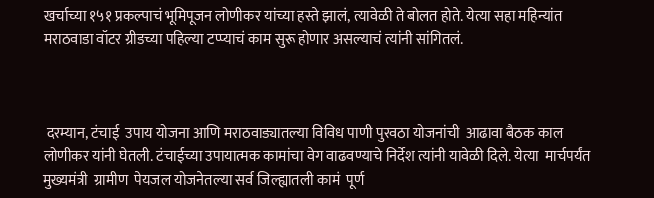खर्चाच्या १५१ प्रकल्पाचं भूमिपूजन लोणीकर यांच्या हस्ते झालं, त्यावेळी ते बोलत होते. येत्या सहा महिन्यांत मराठवाडा वॉटर ग्रीडच्या पहिल्या टप्प्याचं काम सुरू होणार असल्याचं त्यांनी सांगितलं.



 दरम्यान, टंचाई  उपाय योजना आणि मराठवाड्यातल्या विविध पाणी पुरवठा योजनांची  आढावा बैठक काल लोणीकर यांनी घेतली. टंचाईच्या उपायात्मक कामांचा वेग वाढवण्याचे निर्देश त्यांनी यावेळी दिले. येत्या  मार्चपर्यंत मुख्यमंत्री  ग्रामीण  पेयजल योजनेतल्या सर्व जिल्ह्यातली कामं  पूर्ण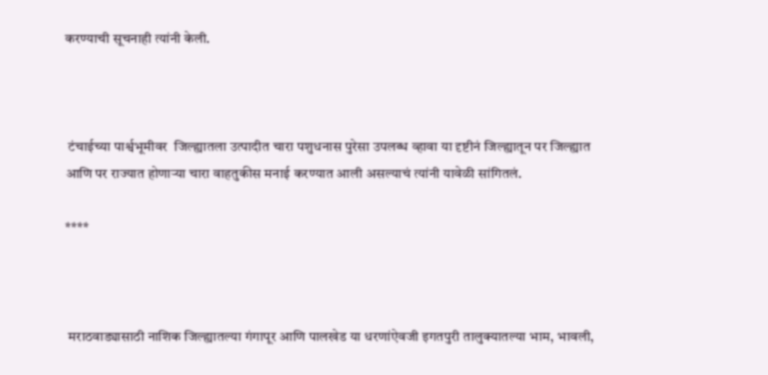करण्याची सूचनाही त्यांनी केली.



 टंचाईच्या पार्श्वभूमीवर  जिल्ह्यातला उत्पादीत चारा पशुधनास पुरेसा उपलब्ध व्हावा या दृष्टीनं जिल्ह्यातून पर जिल्ह्यात आणि पर राज्यात होणाऱ्या चारा वाहतुकीस मनाई करण्यात आली असल्याचं त्यांनी यावेळी सांगितलं.

****



 मराठवाड्यासाठी नाशिक जिल्ह्यातल्या गंगापूर आणि पालखेड या धरणांऐवजी इगतपुरी तालुक्यातल्या भाम, भावली,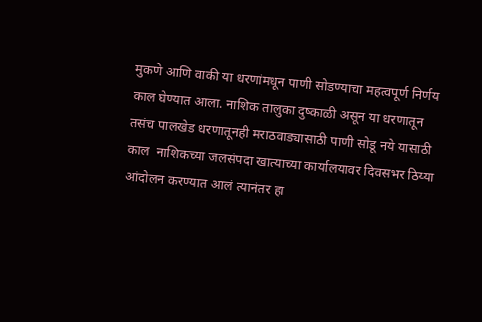मुकणे आणि वाकी या धरणांमधून पाणी सोडण्याचा महत्वपूर्ण निर्णय  काल घेण्यात आला. नाशिक तालुका दुष्काळी असून या धरणातून तसंच पालखेड धरणातूनही मराठवाड्यासाठी पाणी सोडू नये यासाठी काल  नाशिकच्या जलसंपदा खात्याच्या कार्यालयावर दिवसभर ठिय्या आंदोलन करण्यात आलं त्यानंतर हा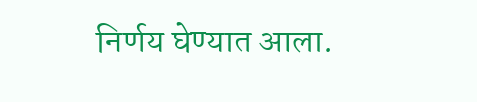निर्णय घेण्यात आला.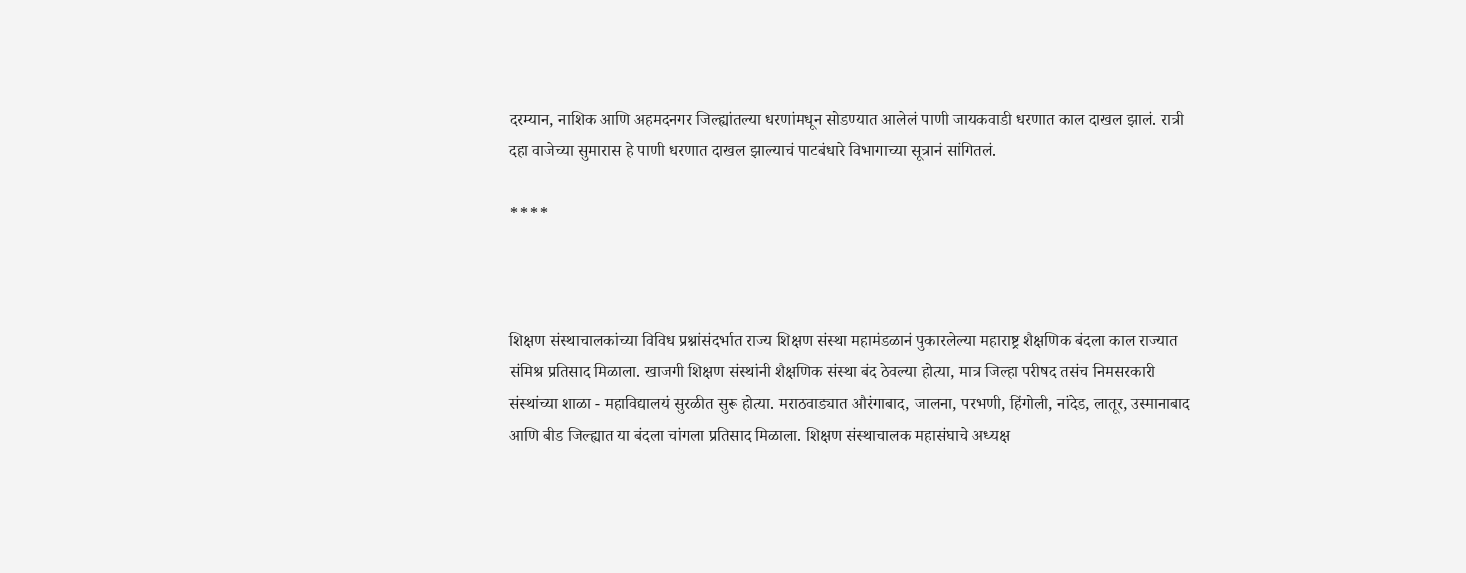दरम्यान, नाशिक आणि अहमदनगर जिल्ह्यांतल्या धरणांमधून सोडण्यात आलेलं पाणी जायकवाडी धरणात काल दाखल झालं. रात्री दहा वाजेच्या सुमारास हे पाणी धरणात दाखल झाल्याचं पाटबंधारे विभागाच्या सूत्रानं सांगितलं.

****



शिक्षण संस्थाचालकांच्या विविध प्रश्नांसंदर्भात राज्य शिक्षण संस्था महामंडळानं पुकारलेल्या महाराष्ट्र शैक्षणिक बंदला काल राज्यात संमिश्र प्रतिसाद मिळाला. खाजगी शिक्षण संस्थांनी शैक्षणिक संस्था बंद ठेवल्या होत्या, मात्र जिल्हा परीषद तसंच निमसरकारी संस्थांच्या शाळा - महाविद्यालयं सुरळीत सुरू होत्या. मराठवाड्यात औरंगाबाद, जालना, परभणी, हिंगोली, नांदेड, लातूर, उस्मानाबाद आणि बीड जिल्ह्यात या बंदला चांगला प्रतिसाद मिळाला. शिक्षण संस्थाचालक महासंघाचे अध्यक्ष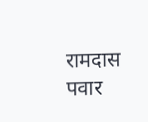रामदास पवार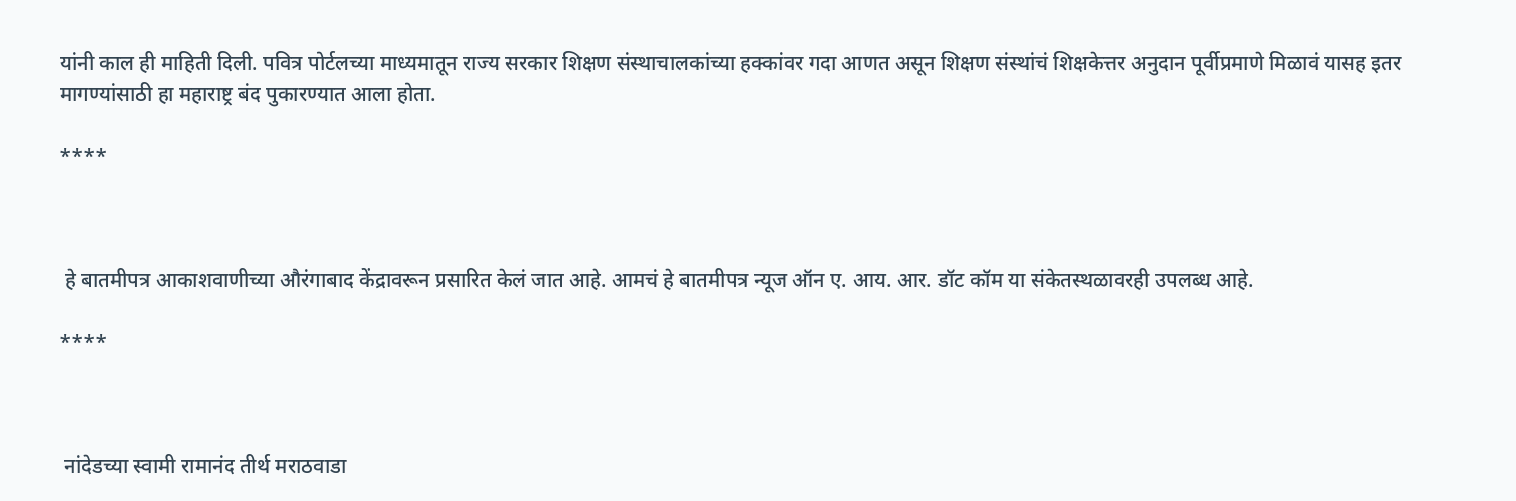यांनी काल ही माहिती दिली. पवित्र पोर्टलच्या माध्यमातून राज्य सरकार शिक्षण संस्थाचालकांच्या हक्कांवर गदा आणत असून शिक्षण संस्थांचं शिक्षकेत्तर अनुदान पूर्वीप्रमाणे मिळावं यासह इतर मागण्यांसाठी हा महाराष्ट्र बंद पुकारण्यात आला होता.

****



 हे बातमीपत्र आकाशवाणीच्या औरंगाबाद केंद्रावरून प्रसारित केलं जात आहे. आमचं हे बातमीपत्र न्यूज ऑन ए. आय. आर. डॉट कॉम या संकेतस्थळावरही उपलब्ध आहे.

****



 नांदेडच्या स्वामी रामानंद तीर्थ मराठवाडा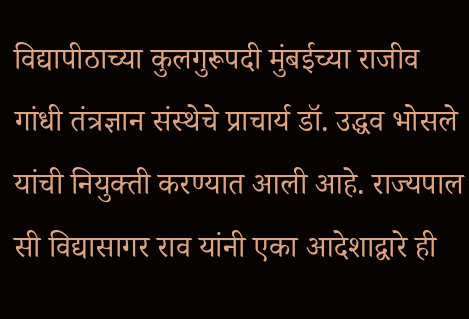विद्यापीठाच्या कुलगुरूपदी मुंबईच्या राजीव गांधी तंत्रज्ञान संस्थेचे प्राचार्य डॉ. उद्धव भोसले यांची नियुक्ती करण्यात आली आहे. राज्यपाल सी विद्यासागर राव यांनी एका आदेशाद्वारे ही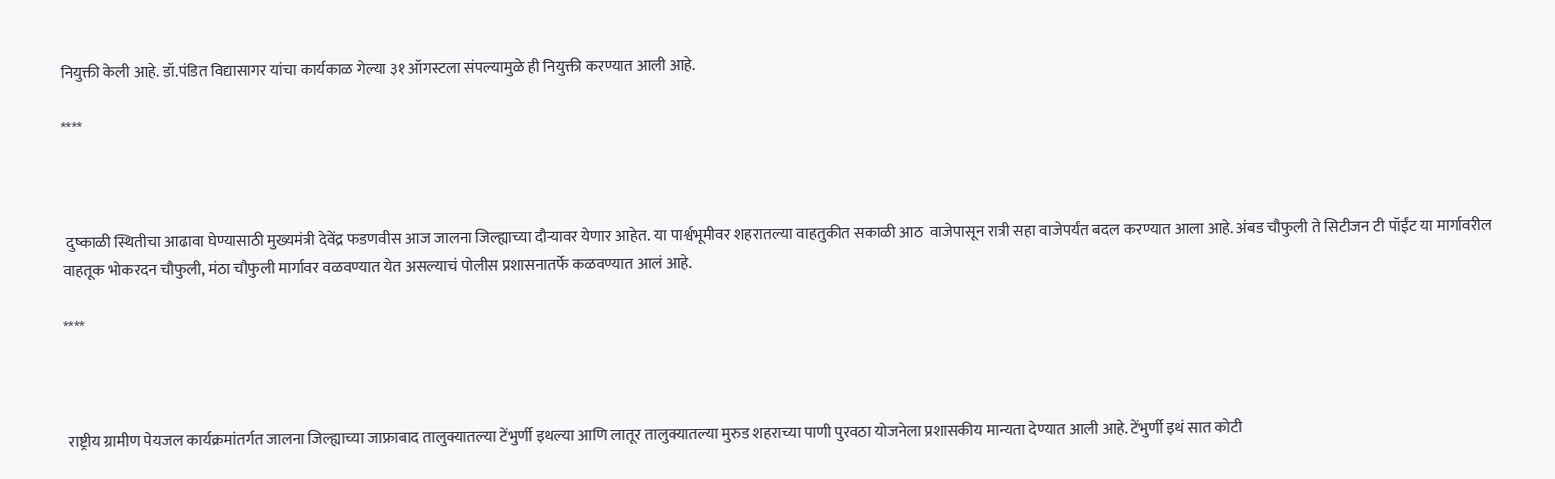नियुक्ती केली आहे. डॉ.पंडित विद्यासागर यांचा कार्यकाळ गेल्या ३१ ऑगस्टला संपल्यामुळे ही नियुक्ती करण्यात आली आहे.

****



 दुष्काळी स्थितीचा आढावा घेण्यासाठी मुख्यमंत्री देवेंद्र फडणवीस आज जालना जिल्ह्याच्या दौऱ्यावर येणार आहेत. या पार्श्वभूमीवर शहरातल्या वाहतुकीत सकाळी आठ  वाजेपासून रात्री सहा वाजेपर्यंत बदल करण्यात आला आहे. अंबड चौफुली ते सिटीजन टी पॉईंट या मार्गावरील वाहतूक भोकरदन चौफुली, मंठा चौफुली मार्गावर वळवण्यात येत असल्याचं पोलीस प्रशासनातर्फे कळवण्यात आलं आहे.

****



 राष्ट्रीय ग्रामीण पेयजल कार्यक्रमांतर्गत जालना जिल्ह्याच्या जाफ्राबाद तालुक्यातल्या टेंभुर्णी इथल्या आणि लातूर तालुक्यातल्या मुरुड शहराच्या पाणी पुरवठा योजनेला प्रशासकीय मान्यता देण्यात आली आहे. टेंभुर्णी इथं सात कोटी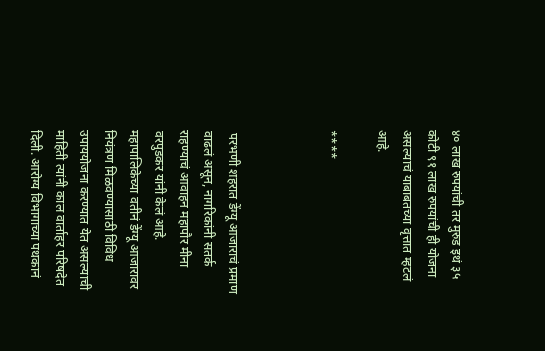४० लाख रुपयांची तर मुरुड इथं ३५ कोटी ९१ लाख रुपयांची ही योजना असल्याचं याबाबतच्या वृत्तात म्हटलं आहे.

****



 परभणी शहरात डेंग्यू आजाराचं प्रमाण वाढलं असून, नागरिकांनी सतर्क राहण्याचं आवाहन महापौर मीना वरपुडकर यांनी केलं आहे. महापालिकेच्या वतीनं डेंग्यू आजारावर नियंत्रण मिळवण्यासाठी विविध उपाययोजना करण्यात येत असल्याची माहिती त्यांनी काल वार्ताहर परिषदेत दिली. आरोग्य विभागाच्या पथकानं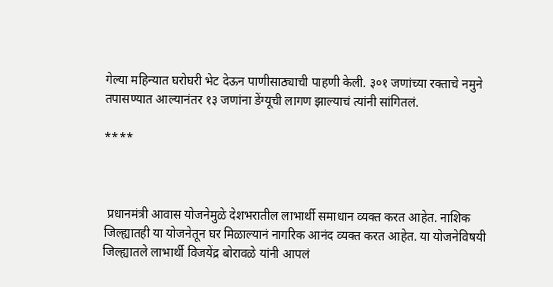गेल्या महिन्यात घरोघरी भेट देऊन पाणीसाठ्याची पाहणी केली. ३०१ जणांच्या रक्ताचे नमुने तपासण्यात आल्यानंतर १३ जणांना डेंग्यूची लागण झाल्याचं त्यांनी सांगितलं.

****



 प्रधानमंत्री आवास योजनेमुळे देशभरातील लाभार्थी समाधान व्यक्त करत आहेत. नाशिक जिल्ह्यातही या योजनेतून घर मिळाल्यानं नागरिक आनंद व्यक्त करत आहेत. या योजनेविषयी जिल्ह्यातले लाभार्थी विजयेंद्र बोरावळे यांनी आपलं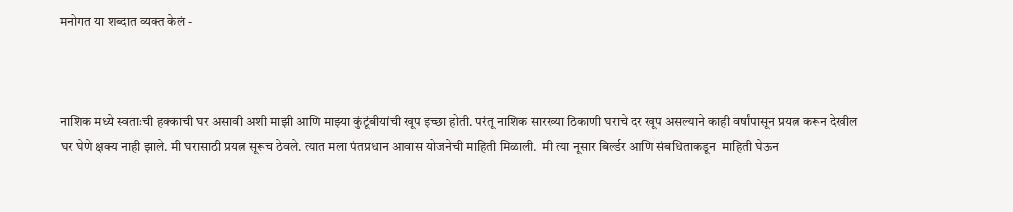मनोगत या शब्दात व्यक्त केलं -



नाशिक मध्ये स्वताःची हक्काची घर असावी अशी माझी आणि माझ्या कुंटूंबीयांची खूप इच्छा होती. परंतू नाशिक सारख्या ठिकाणी घराचे दर खूप असल्याने काही वर्षांपासून प्रयत्न करून देखील घर घेणे क्षक्य नाही झाले. मी घरासाठी प्रयत्न सूरूच ठेवले. त्यात मला पंतप्रधान आवास योजनेची माहिती मिळाली.  मी त्या नूसार बिर्ल्डर आणि संबधिताकडून  माहिती घेऊन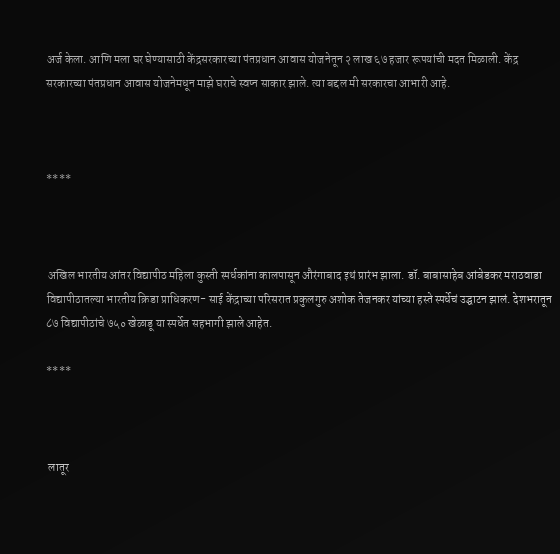अर्ज केला. आणि मला घर घेण्यासाठी केंद्रसरकारच्या पंतप्रधान आवास योजनेतून २ लाख ६७ हजार रूपयांची मदत मिळाली. केंद्र सरकारच्या पंतप्रधान आवास योजनेमधून माझे घराचे स्वप्न साकार झाले. त्या बद्दल मी सरकारचा आभारी आहे.



****



 अखिल भारतीय आंतर विद्यापीठ महिला कुस्ती स्पर्धकांना कालपासून औरंगाबाद इथं प्रारंभ झाला. डॉ. बाबासाहेब आंबेडकर मराठवाडा विद्यापीठातल्या भारतीय क्रिडा प्राधिकरण- साई केंद्राच्या परिसरात प्रकुलगुरु अशोक तेजनकर यांच्या हस्ते स्पर्धेचं उद्घाटन झालं. देशभरातून ८७ विद्यापीठांचे ७५० खेळाडू या स्पर्धेत सहभागी झाले आहेत.

****



 लातूर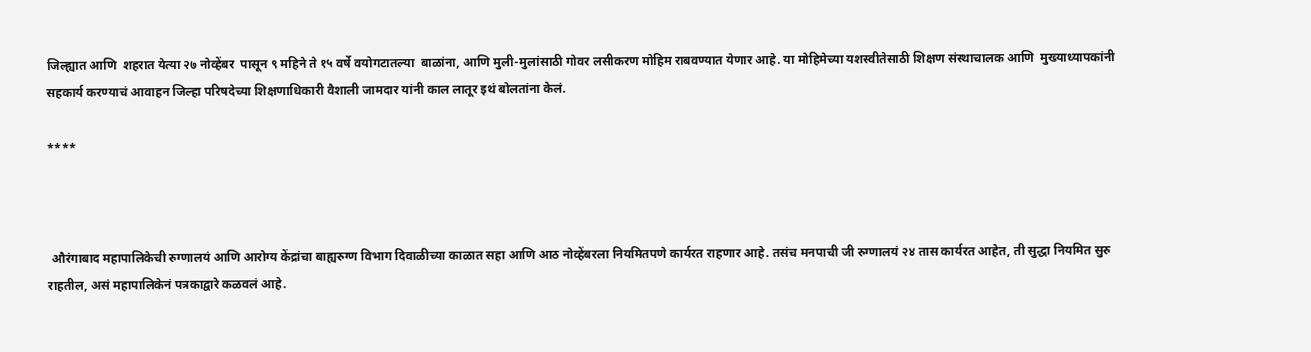जिल्ह्यात आणि  शहरात येत्या २७ नोव्हेंबर  पासून ९ महिने ते १५ वर्षे वयोगटातल्या  बाळांना, आणि मुली-मुलांसाठी गोवर लसीकरण मोहिम राबवण्यात येणार आहे. या मोहिमेच्या यशस्वीतेसाठी शिक्षण संस्थाचालक आणि  मुख्याध्यापकांनी सहकार्य करण्याचं आवाहन जिल्हा परिषदेच्या शिक्षणाधिकारी वैशाली जामदार यांनी काल लातूर इथं बोलतांना केलं.

****



 औरंगाबाद महापालिकेची रुग्णालयं आणि आरोग्य केंद्रांचा बाह्यरुग्ण विभाग दिवाळीच्या काळात सहा आणि आठ नोव्हेंबरला नियमितपणे कार्यरत राहणार आहे. तसंच मनपाची जी रुग्णालयं २४ तास कार्यरत आहेत, ती सुद्धा नियमित सुरु राहतील, असं महापालिकेनं पत्रकाद्वारे कळवलं आहे.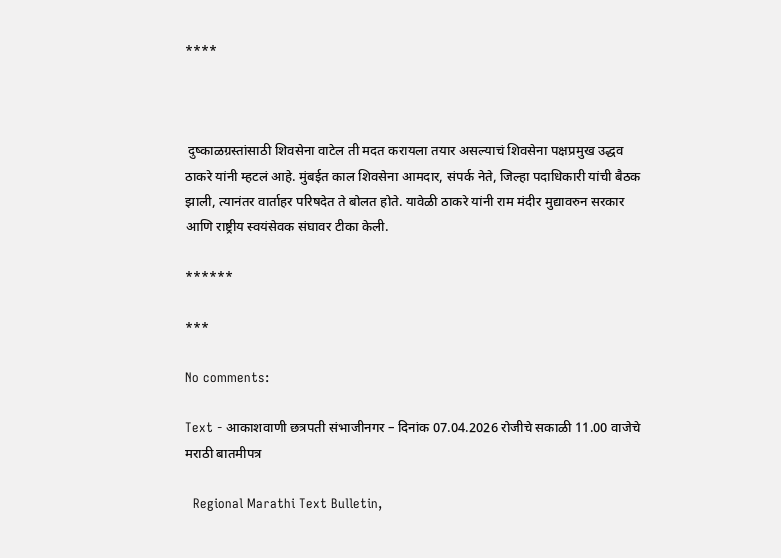****



 दुष्काळग्रस्तांसाठी शिवसेना वाटेल ती मदत करायला तयार असल्याचं शिवसेना पक्षप्रमुख उद्धव ठाकरे यांनी म्हटलं आहे. मुंबईत काल शिवसेना आमदार, संपर्क नेते, जिल्हा पदाधिकारी यांची बैठक झाली, त्यानंतर वार्ताहर परिषदेत ते बोलत होते. यावेळी ठाकरे यांनी राम मंदीर मुद्यावरुन सरकार आणि राष्ट्रीय स्वयंसेवक संघावर टीका केली.

******

***

No comments:

Text - आकाशवाणी छत्रपती संभाजीनगर – दिनांक 07.04.2026 रोजीचे सकाळी 11.00 वाजेचे मराठी बातमीपत्र

  Regional Marathi Text Bulletin,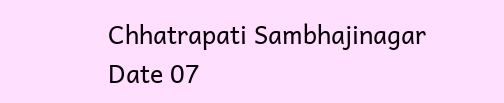Chhatrapati Sambhajinagar Date 07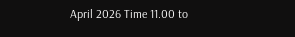April 2026 Time 11.00 to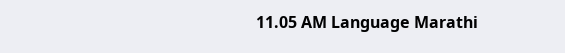11.05 AM Language Marathi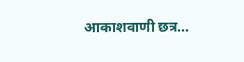आकाशवाणी छत्र...